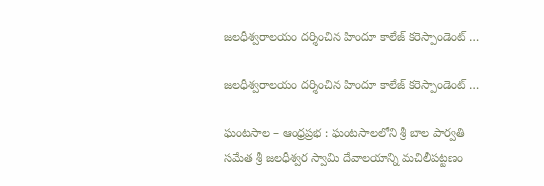జలధీశ్వరాలయం దర్శించిన హిందూ కాలేజ్ కరెస్పాండెంట్ …

జలధీశ్వరాలయం దర్శించిన హిందూ కాలేజ్ కరెస్పాండెంట్ …

ఘంటసాల – ఆంధ్రప్రభ : ఘంటసాలలోని శ్రీ బాల పార్వతి సమేత శ్రీ జలధీశ్వర స్వామి దేవాలయాన్ని మచిలీపట్టణం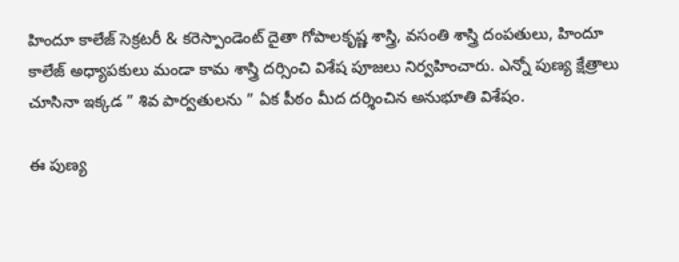హిందూ కాలేజ్ సెక్రటరీ & కరెస్పాండెంట్ దైతా గోపాలకృష్ణ శాస్త్రి, వసంతి శాస్త్రి దంపతులు, హిందూ కాలేజ్ అధ్యాపకులు మండా కామ శాస్త్రి దర్సించి విశేష పూజలు నిర్వహించారు. ఎన్నో పుణ్య క్షేత్రాలు చూసినా ఇక్కడ ” శివ పార్వతులను ” ఏక పీఠం మీద దర్శించిన అనుభూతి విశేషం.

ఈ పుణ్య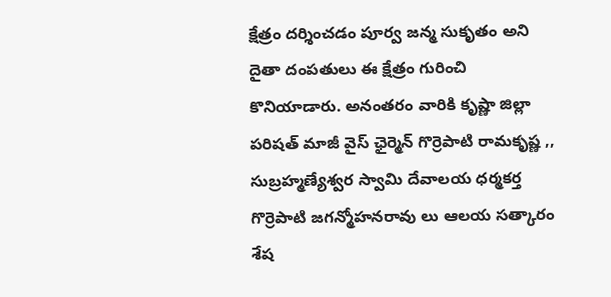క్షేత్రం దర్శించడం పూర్వ జన్మ సుకృతం అని దైతా దంపతులు ఈ క్షేత్రం గురించి కొనియాడారు. అనంతరం వారికి కృష్ణా జిల్లా పరిషత్ మాజీ వైస్ ఛైర్మెన్ గొర్రెపాటి రామకృష్ణ ,, సుబ్రహ్మణ్యేశ్వర స్వామి దేవాలయ ధర్మకర్త గొర్రెపాటి జగన్మోహనరావు లు ఆలయ సత్కారం శేష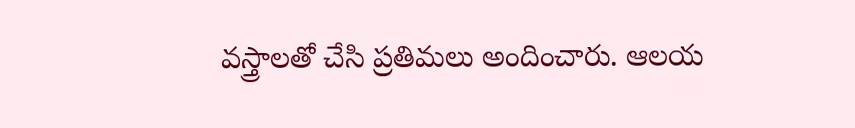వస్త్రాలతో చేసి ప్రతిమలు అందించారు. ఆలయ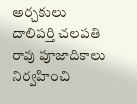అర్చకులు దాలిపర్తి చలపతి రావు పూజాదికాలు నిర్వహించి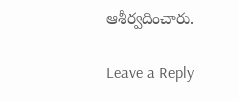ఆశీర్వదించారు.

Leave a Reply